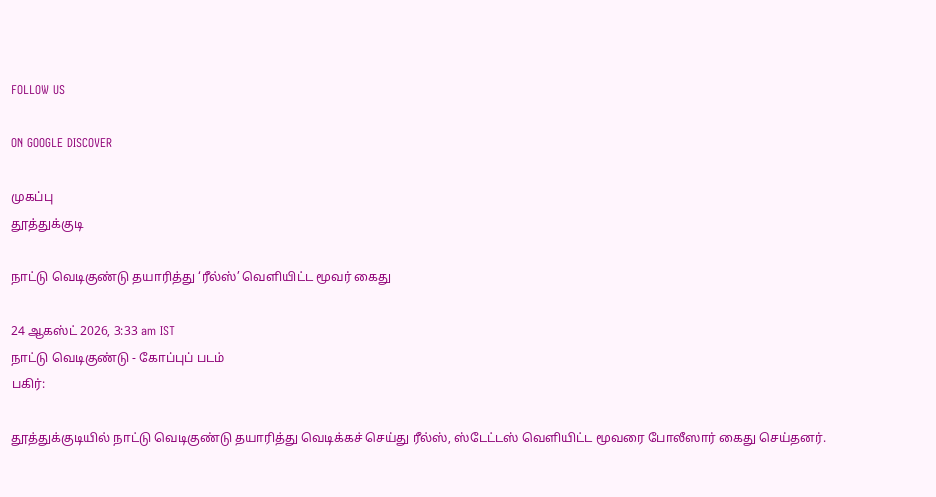FOLLOW US

ON GOOGLE DISCOVER

முகப்பு
தூத்துக்குடி

நாட்டு வெடிகுண்டு தயாரித்து ‘ரீல்ஸ்’ வெளியிட்ட மூவர் கைது

24 ஆகஸ்ட் 2026, 3:33 am IST
நாட்டு வெடிகுண்டு - கோப்புப் படம்
பகிர்:

தூத்துக்குடியில் நாட்டு வெடிகுண்டு தயாரித்து வெடிக்கச் செய்து ரீல்ஸ், ஸ்டேட்டஸ் வெளியிட்ட மூவரை போலீஸார் கைது செய்தனர்.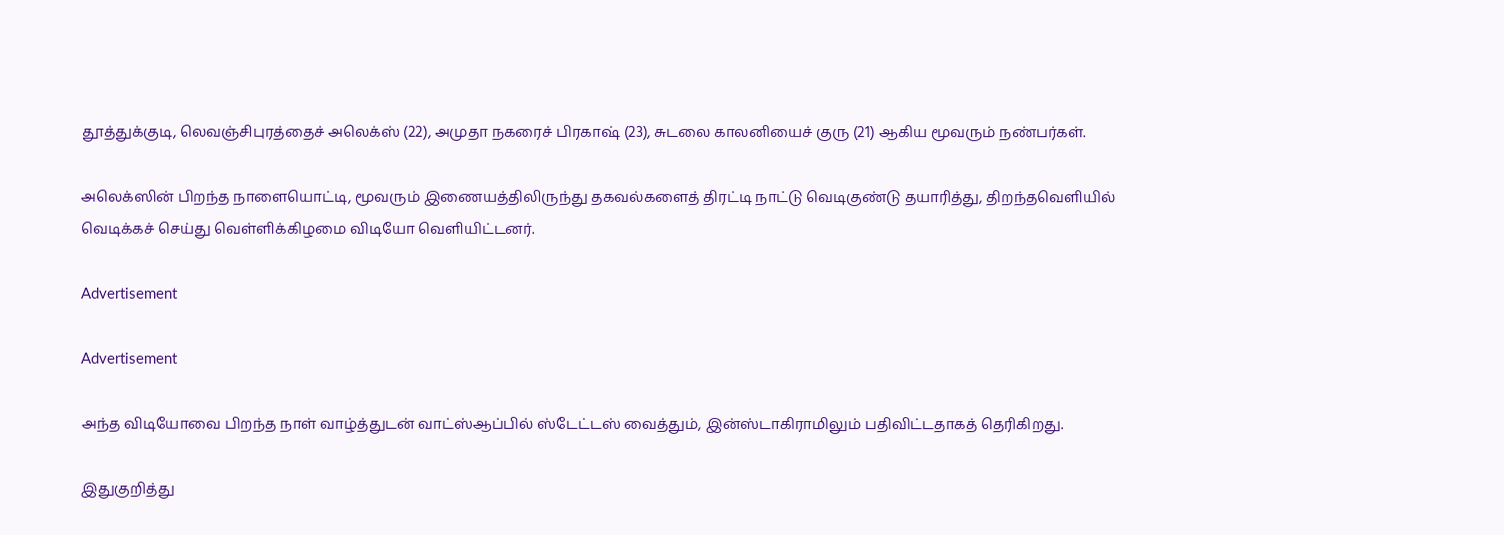தூத்துக்குடி, லெவஞ்சிபுரத்தைச் அலெக்ஸ் (22), அமுதா நகரைச் பிரகாஷ் (23), சுடலை காலனியைச் குரு (21) ஆகிய மூவரும் நண்பர்கள்.

அலெக்ஸின் பிறந்த நாளையொட்டி, மூவரும் இணையத்திலிருந்து தகவல்களைத் திரட்டி நாட்டு வெடிகுண்டு தயாரித்து, திறந்தவெளியில் வெடிக்கச் செய்து வெள்ளிக்கிழமை விடியோ வெளியிட்டனர்.

Advertisement

Advertisement

அந்த விடியோவை பிறந்த நாள் வாழ்த்துடன் வாட்ஸ்ஆப்பில் ஸ்டேட்டஸ் வைத்தும், இன்ஸ்டாகிராமிலும் பதிவிட்டதாகத் தெரிகிறது.

இதுகுறித்து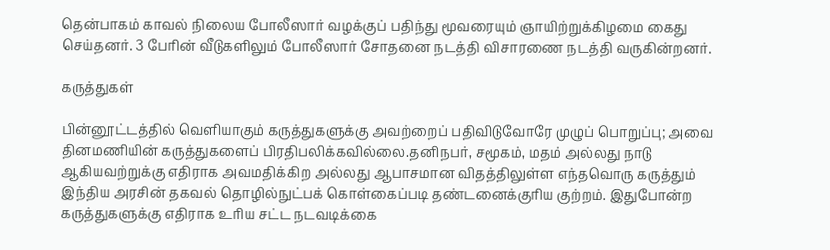தென்பாகம் காவல் நிலைய போலீஸார் வழக்குப் பதிந்து மூவரையும் ஞாயிற்றுக்கிழமை கைது செய்தனர். 3 பேரின் வீடுகளிலும் போலீஸார் சோதனை நடத்தி விசாரணை நடத்தி வருகின்றனர்.

கருத்துகள்

பின்னூட்டத்தில் வெளியாகும் கருத்துகளுக்கு அவற்றைப் பதிவிடுவோரே முழுப் பொறுப்பு; அவை தினமணியின் கருத்துகளைப் பிரதிபலிக்கவில்லை.தனிநபர், சமூகம், மதம் அல்லது நாடு ஆகியவற்றுக்கு எதிராக அவமதிக்கிற அல்லது ஆபாசமான விதத்திலுள்ள எந்தவொரு கருத்தும் இந்திய அரசின் தகவல் தொழில்நுட்பக் கொள்கைப்படி தண்டனைக்குரிய குற்றம். இதுபோன்ற கருத்துகளுக்கு எதிராக உரிய சட்ட நடவடிக்கை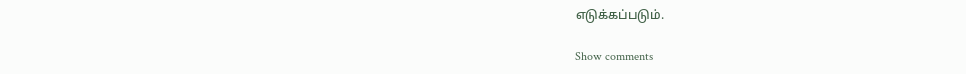எடுக்கப்படும்.

Show comments